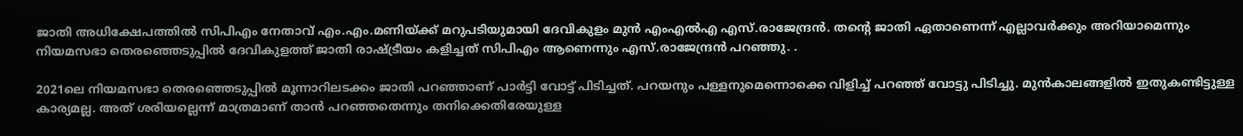ജാതി അധിക്ഷേപത്തില്‍ സിപിഎം നേതാവ് എം.എം.മണിയ്ക്ക് മറുപടിയുമായി ദേവികുളം മുന്‍ എംഎല്‍എ എസ്.രാജേന്ദ്രന്‍. തന്റെ ജാതി ഏതാണെന്ന് എല്ലാവര്‍ക്കും അറിയാമെന്നും നിയമസഭാ തെരഞ്ഞെടുപ്പില്‍ ദേവികുളത്ത് ജാതി രാഷ്ട്രീയം കളിച്ചത് സിപിഎം ആണെന്നും എസ്.രാജേന്ദ്രന്‍ പറഞ്ഞു. .

2021ലെ നിയമസഭാ തെരഞ്ഞെടുപ്പില്‍ മൂന്നാറിലടക്കം ജാതി പറഞ്ഞാണ് പാര്‍ട്ടി വോട്ട് പിടിച്ചത്. പറയനും പള്ളനുമെന്നൊക്കെ വിളിച്ച് പറഞ്ഞ് വോട്ടു പിടിച്ചു. മുന്‍കാലങ്ങളില്‍ ഇതുകണ്ടിട്ടുള്ള കാര്യമല്ല. അത് ശരിയല്ലെന്ന് മാത്രമാണ് താന്‍ പറഞ്ഞതെന്നും തനിക്കെതിരേയുള്ള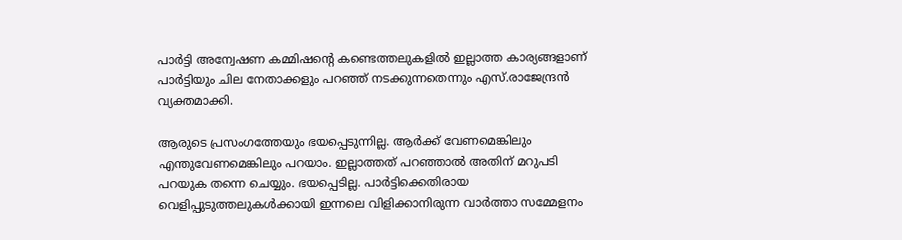പാര്‍ട്ടി അന്വേഷണ കമ്മിഷന്റെ കണ്ടെത്തലുകളില്‍ ഇല്ലാത്ത കാര്യങ്ങളാണ് പാര്‍ട്ടിയും ചില നേതാക്കളും പറഞ്ഞ് നടക്കുന്നതെന്നും എസ്.രാജേന്ദ്രന്‍ വ്യക്തമാക്കി.

ആരുടെ പ്രസംഗത്തേയും ഭയപ്പെടുന്നില്ല. ആര്‍ക്ക് വേണമെങ്കിലും എന്തുവേണമെങ്കിലും പറയാം. ഇല്ലാത്തത് പറഞ്ഞാല്‍ അതിന് മറുപടി പറയുക തന്നെ ചെയ്യും. ഭയപ്പെടില്ല. പാര്‍ട്ടിക്കെതിരായ വെളിപ്പുടുത്തലുകള്‍ക്കായി ഇന്നലെ വിളിക്കാനിരുന്ന വാര്‍ത്താ സമ്മേളനം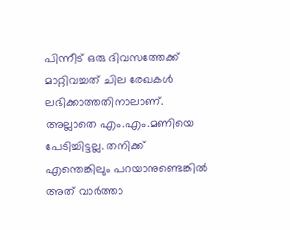പിന്നീട് ഒരു ദിവസത്തേക്ക് മാറ്റിവച്ചത് ചില രേഖകള്‍ ലഭിക്കാത്തതിനാലാണ്. അല്ലാതെ എം.എം.മണിയെ പേടിച്ചിട്ടല്ല. തനിക്ക് എന്തെങ്കിലും പറയാനുണ്ടെങ്കില്‍ അത് വാര്‍ത്താ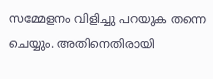സമ്മേളനം വിളിച്ചു പറയുക തന്നെ ചെയ്യും. അതിനെതിരായി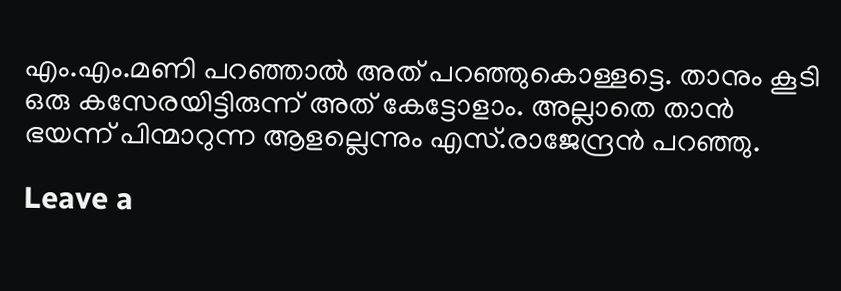എം.എം.മണി പറഞ്ഞാല്‍ അത് പറഞ്ഞുകൊള്ളട്ടെ. താനും കൂടി ഒരു കസേരയിട്ടിരുന്ന് അത് കേട്ടോളാം. അല്ലാതെ താന്‍ ഭയന്ന് പിന്മാറുന്ന ആളല്ലെന്നും എസ്.രാജേന്ദ്രന്‍ പറഞ്ഞു.

Leave a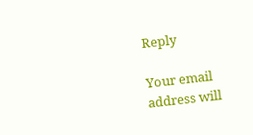Reply

Your email address will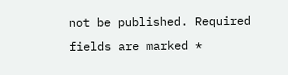not be published. Required fields are marked *